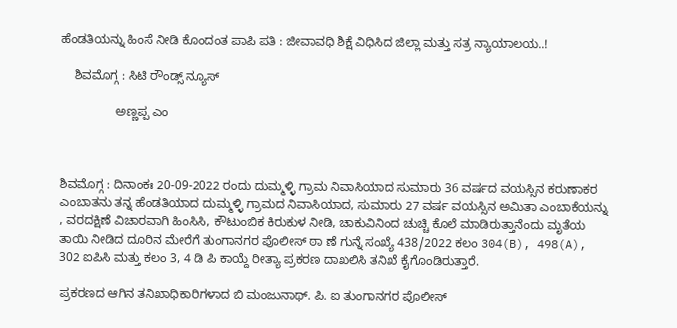ಹೆಂಡತಿಯನ್ನು ಹಿಂಸೆ ನೀಡಿ ಕೊಂದಂತ ಪಾಪಿ ಪತಿ : ಜೀವಾವಧಿ ಶಿಕ್ಷೆ ವಿಧಿಸಿದ ಜಿಲ್ಲಾ ಮತ್ತು ಸತ್ರ ನ್ಯಾಯಾಲಯ..!

    ಶಿವಮೊಗ್ಗ : ಸಿಟಿ ರೌಂಡ್ಸ್ ನ್ಯೂಸ್

                ಅಣ್ಣಪ್ಪ ಎಂ



ಶಿವಮೊಗ್ಗ : ದಿನಾಂಕಃ 20-09-2022 ರಂದು ದುಮ್ಮಳ್ಳಿ ಗ್ರಾಮ ನಿವಾಸಿಯಾದ ಸುಮಾರು 36 ವರ್ಷದ ವಯಸ್ಸಿನ ಕರುಣಾಕರ ಎಂಬಾತನು ತನ್ನ ಹೆಂಡತಿಯಾದ ದುಮ್ಮಳ್ಳಿ ಗ್ರಾಮದ ನಿವಾಸಿಯಾದ, ಸುಮಾರು 27 ವರ್ಷ ವಯಸ್ಸಿನ ಅಮಿತಾ ಎಂಬಾಕೆಯನ್ನು , ವರದಕ್ಷಿಣೆ ವಿಚಾರವಾಗಿ ಹಿಂಸಿಸಿ, ಕೌಟುಂಬಿಕ ಕಿರುಕುಳ ನೀಡಿ, ಚಾಕುವಿನಿಂದ ಚುಚ್ಚಿ ಕೊಲೆ ಮಾಡಿರುತ್ತಾನೆಂದು ಮೃತೆಯ ತಾಯಿ ನೀಡಿದ ದೂರಿನ ಮೇರೆಗೆ ತುಂಗಾನಗರ ಪೊಲೀಸ್ ಠಾ ಣೆ ಗುನ್ನೆ ಸಂಖ್ಯೆ 438/2022 ಕಲಂ 304(B), 498(A), 302 ಐಪಿಸಿ ಮತ್ತು ಕಲಂ 3, 4 ಡಿ ಪಿ ಕಾಯ್ದೆ ರೀತ್ಯಾ ಪ್ರಕರಣ ದಾಖಲಿಸಿ ತನಿಖೆ ಕೈಗೊಂಡಿರುತ್ತಾರೆ.

ಪ್ರಕರಣದ ಆಗಿನ ತನಿಖಾಧಿಕಾರಿಗಳಾದ ಬಿ ಮಂಜುನಾಥ್. ಪಿ. ಐ ತುಂಗಾನಗರ ಪೊಲೀಸ್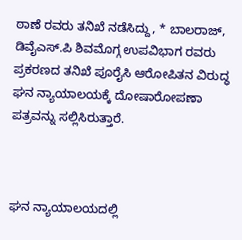ಠಾಣೆ ರವರು ತನಿಖೆ ನಡೆಸಿದ್ದು, * ಬಾಲರಾಜ್, ಡಿವೈಎಸ್.ಪಿ ಶಿವಮೊಗ್ಗ ಉಪವಿಭಾಗ ರವರು ಪ್ರಕರಣದ ತನಿಖೆ ಪೂರೈಸಿ ಆರೋಪಿತನ ವಿರುದ್ಧ ಘನ ನ್ಯಾಯಾಲಯಕ್ಕೆ ದೋಷಾರೋಪಣಾ ಪತ್ರವನ್ನು ಸಲ್ಲಿಸಿರುತ್ತಾರೆ.



ಘನ ನ್ಯಾಯಾಲಯದಲ್ಲಿ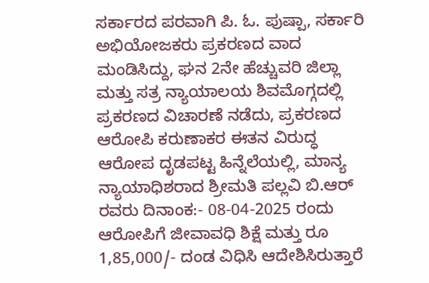ಸರ್ಕಾರದ ಪರವಾಗಿ ಪಿ. ಓ. ಪುಷ್ಪಾ, ಸರ್ಕಾರಿ ಅಭಿಯೋಜಕರು ಪ್ರಕರಣದ ವಾದ ಮಂಡಿಸಿದ್ದು, ಘನ 2ನೇ ಹೆಚ್ಚುವರಿ ಜಿಲ್ಲಾ ಮತ್ತು ಸತ್ರ ನ್ಯಾಯಾಲಯ ಶಿವಮೊಗ್ಗದಲ್ಲಿ ಪ್ರಕರಣದ ವಿಚಾರಣೆ ನಡೆದು, ಪ್ರಕರಣದ ಆರೋಪಿ ಕರುಣಾಕರ ಈತನ ವಿರುದ್ಧ ಆರೋಪ ದೃಡಪಟ್ಟ ಹಿನ್ನೆಲೆಯಲ್ಲಿ, ಮಾನ್ಯ ನ್ಯಾಯಾಧಿಶರಾದ ಶ್ರೀಮತಿ ಪಲ್ಲವಿ ಬಿ.ಆರ್ ರವರು ದಿನಾಂಕ:- 08-04-2025 ರಂದು ಆರೋಪಿಗೆ ಜೀವಾವಧಿ ಶಿಕ್ಷೆ ಮತ್ತು ರೂ 1,85,000/- ದಂಡ ವಿಧಿಸಿ ಆದೇಶಿಸಿರುತ್ತಾರೆ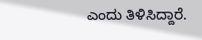ಎಂದು ತಿಳಿಸಿದ್ದಾರೆ.